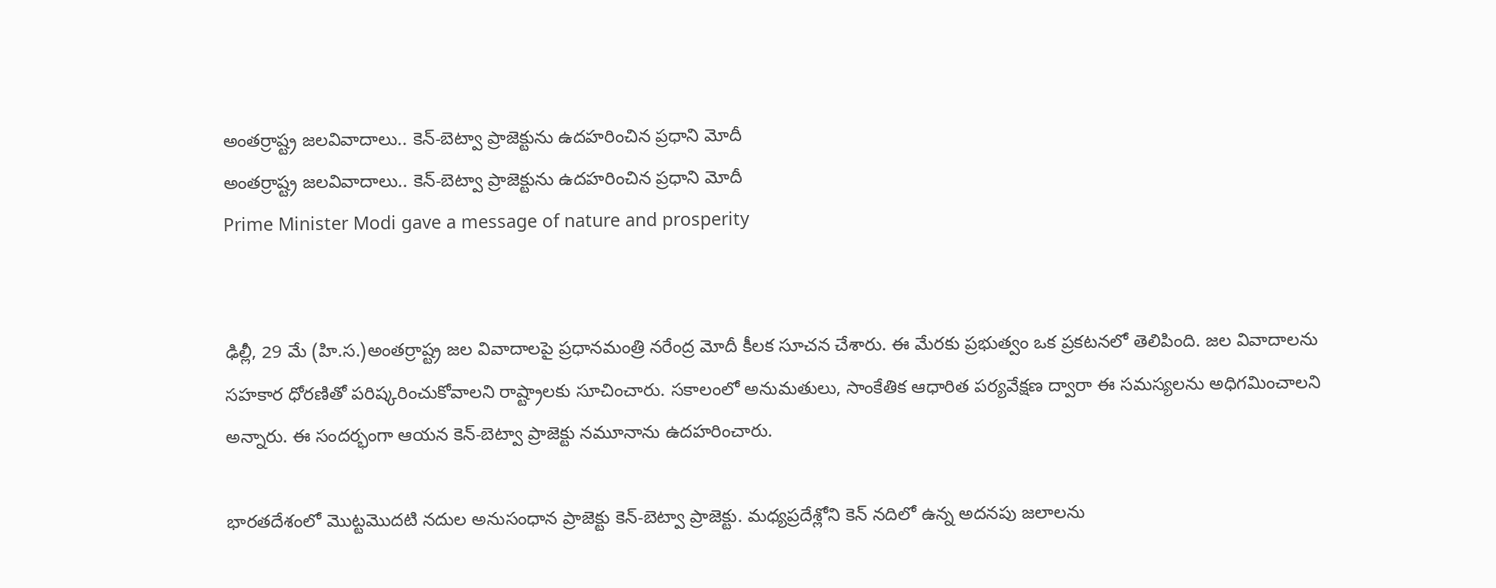అంతర్రాష్ట్ర జలవివాదాలు.. కెన్-బెట్వా ప్రాజెక్టును ఉదహరించిన ప్రధాని మోదీ
అంతర్రాష్ట్ర జలవివాదాలు.. కెన్-బెట్వా ప్రాజెక్టును ఉదహరించిన ప్రధాని మోదీ
Prime Minister Modi gave a message of nature and prosperity


ఢిల్లీ, 29 మే (హి.స.)అంతర్రాష్ట్ర జల వివాదాలపై ప్రధానమంత్రి నరేంద్ర మోదీ కీలక సూచన చేశారు. ఈ మేరకు ప్రభుత్వం ఒక ప్రకటనలో తెలిపింది. జల వివాదాలను సహకార ధోరణితో పరిష్కరించుకోవాలని రాష్ట్రాలకు సూచించారు. సకాలంలో అనుమతులు, సాంకేతిక ఆధారిత పర్యవేక్షణ ద్వారా ఈ సమస్యలను అధిగమించాలని అన్నారు. ఈ సందర్భంగా ఆయన కెన్-బెట్వా ప్రాజెక్టు నమూనాను ఉదహరించారు.

భారతదేశంలో మొట్టమొదటి నదుల అనుసంధాన ప్రాజెక్టు కెన్-బెట్వా ప్రాజెక్టు. మధ్యప్రదేశ్లోని కెన్ నదిలో ఉన్న అదనపు జలాలను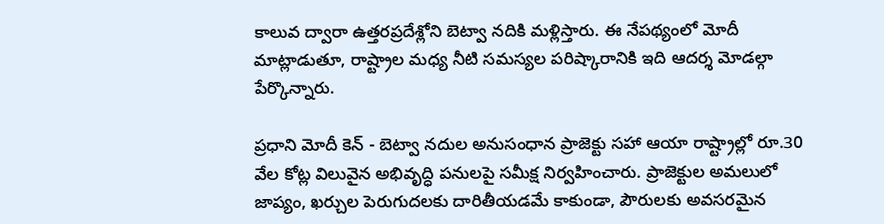కాలువ ద్వారా ఉత్తరప్రదేశ్లోని బెట్వా నదికి మళ్లిస్తారు. ఈ నేపథ్యంలో మోదీ మాట్లాడుతూ, రాష్ట్రాల మధ్య నీటి సమస్యల పరిష్కారానికి ఇది ఆదర్శ మోడల్గా పేర్కొన్నారు.

ప్రధాని మోదీ కెన్ - బెట్వా నదుల అనుసంధాన ప్రాజెక్టు సహా ఆయా రాష్ట్రాల్లో రూ.30 వేల కోట్ల విలువైన అభివృద్ధి పనులపై సమీక్ష నిర్వహించారు. ప్రాజెక్టుల అమలులో జాప్యం, ఖర్చుల పెరుగుదలకు దారితీయడమే కాకుండా, పౌరులకు అవసరమైన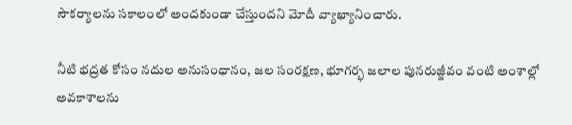సౌకర్యాలను సకాలంలో అందకుండా చేస్తుందని మోదీ వ్యాఖ్యానించారు.

నీటి భద్రత కోసం నదుల అనుసంధానం, జల సంరక్షణ, భూగర్భ జలాల పునరుజ్జీవం వంటి అంశాల్లో అవకాశాలను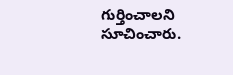గుర్తించాలని సూచించారు.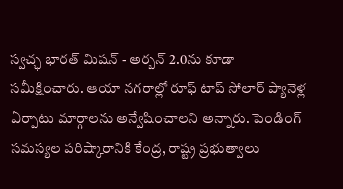స్వచ్ఛ భారత్ మిషన్ - అర్బన్ 2.0ను కూడా సమీక్షించారు. ఆయా నగరాల్లో రూఫ్ టాప్ సోలార్ ప్యానెళ్ల ఏర్పాటు మార్గాలను అన్వేషించాలని అన్నారు. పెండింగ్ సమస్యల పరిష్కారానికి కేంద్ర, రాష్ట్ర ప్రభుత్వాలు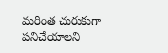మరింత చురుకుగా పనిచేయాలని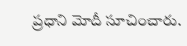ప్రధాని మోదీ సూచించారు.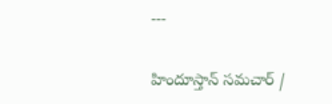---

హిందూస్తాన్ సమచార్ /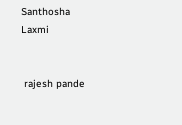Santhosha Laxmi


 rajesh pande